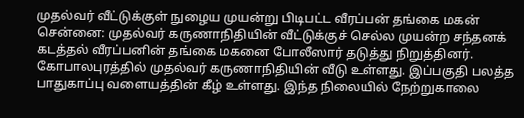முதல்வர் வீட்டுக்குள் நுழைய முயன்று பிடிபட்ட வீரப்பன் தங்கை மகன்
சென்னை: முதல்வர் கருணாநிதியின் வீட்டுக்குச் செல்ல முயன்ற சந்தனக் கடத்தல் வீரப்பனின் தங்கை மகனை போலீஸார் தடுத்து நிறுத்தினர்.
கோபாலபுரத்தில் முதல்வர் கருணாநிதியின் வீடு உள்ளது. இப்பகுதி பலத்த பாதுகாப்பு வளையத்தின் கீழ் உள்ளது. இந்த நிலையில் நேற்றுகாலை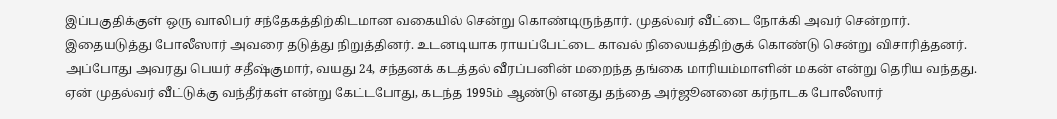இப்பகுதிக்குள் ஒரு வாலிபர் சந்தேகத்திற்கிடமான வகையில் சென்று கொண்டிருந்தார். முதல்வர் வீட்டை நோக்கி அவர் சென்றார்.
இதையடுத்து போலீஸார் அவரை தடுத்து நிறுத்தினர். உடனடியாக ராயப்பேட்டை காவல் நிலையத்திற்குக் கொண்டு சென்று விசாரித்தனர். அப்போது அவரது பெயர் சதீஷ்குமார், வயது 24, சந்தனக் கடத்தல் வீரப்பனின் மறைந்த தங்கை மாரியம்மாளின் மகன் என்று தெரிய வந்தது.
ஏன் முதல்வர் வீட்டுக்கு வந்தீர்கள் என்று கேட்டபோது, கடந்த 1995ம் ஆண்டு எனது தந்தை அர்ஜூனனை கர்நாடக போலீஸார்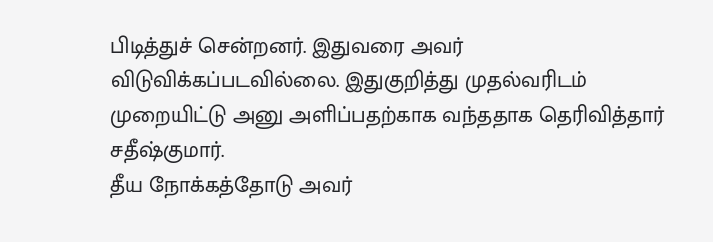பிடித்துச் சென்றனர். இதுவரை அவர் விடுவிக்கப்படவில்லை. இதுகுறித்து முதல்வரிடம் முறையிட்டு அனு அளிப்பதற்காக வந்ததாக தெரிவித்தார் சதீஷ்குமார்.
தீய நோக்கத்தோடு அவர்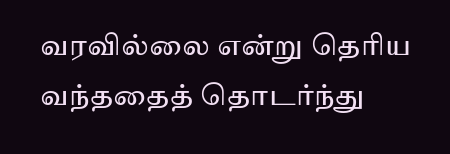வரவில்லை என்று தெரிய வந்ததைத் தொடர்ந்து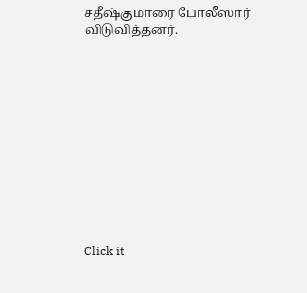சதீஷ்குமாரை போலீஸார் விடுவித்தனர்.












Click it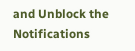and Unblock the Notifications